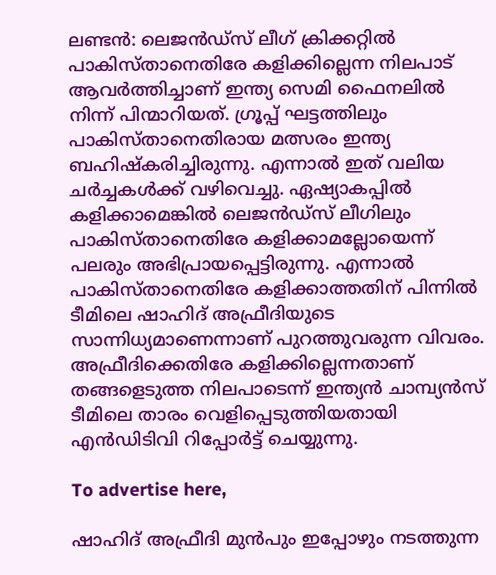ലണ്ടന്‍: ലെജന്‍ഡ്‌സ് ലീഗ് ക്രിക്കറ്റില്‍ പാകിസ്താനെതിരേ കളിക്കില്ലെന്ന നിലപാട് ആവര്‍ത്തിച്ചാണ് ഇന്ത്യ സെമി ഫൈനലില്‍ നിന്ന് പിന്മാറിയത്. ഗ്രൂപ്പ് ഘട്ടത്തിലും പാകിസ്താനെതിരായ മത്സരം ഇന്ത്യ ബഹിഷ്‌കരിച്ചിരുന്നു. എന്നാൽ ഇത് വലിയ ചർച്ചകൾക്ക് വഴിവെച്ചു. ഏഷ്യാകപ്പിൽ കളിക്കാമെങ്കിൽ ലെജന്‍ഡ്‌സ് ലീഗിലും പാകിസ്താനെതിരേ കളിക്കാമല്ലോയെന്ന് പലരും അഭിപ്രായപ്പെട്ടിരുന്നു. എന്നാൽ പാകിസ്താനെതിരേ കളിക്കാത്തതിന് പിന്നിൽ ടീമിലെ ഷാഹിദ് അഫ്രീദിയുടെ സാന്നിധ്യമാണെന്നാണ് പുറത്തുവരുന്ന വിവരം. അഫ്രീദിക്കെതിരേ കളിക്കില്ലെന്നതാണ് തങ്ങളെടുത്ത നിലപാടെന്ന് ഇന്ത്യൻ ചാമ്പ്യൻസ് ടീമിലെ താരം വെളിപ്പെടുത്തിയതായി എൻഡിടിവി റിപ്പോർട്ട് ചെയ്യുന്നു.

To advertise here,

ഷാഹിദ് അഫ്രീദി മുൻപും ഇപ്പോഴും നടത്തുന്ന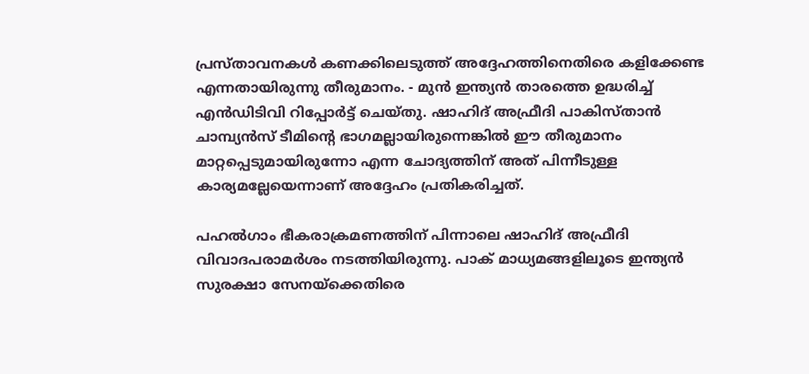പ്രസ്താവനകൾ കണക്കിലെടുത്ത് അദ്ദേഹത്തിനെതിരെ കളിക്കേണ്ട എന്നതായിരുന്നു തീരുമാനം. - മുൻ ഇന്ത്യൻ താരത്തെ ഉദ്ധരിച്ച് എൻഡിടിവി റിപ്പോർട്ട് ചെയ്തു. ഷാഹിദ് അഫ്രീദി പാകിസ്താൻ ചാമ്പ്യൻസ് ടീമിന്റെ ഭാഗമല്ലായിരുന്നെങ്കിൽ ഈ തീരുമാനം മാറ്റപ്പെടുമായിരുന്നോ എന്ന ചോദ്യത്തിന് അത് പിന്നീടുള്ള കാര്യമല്ലേയെന്നാണ് അദ്ദേഹം പ്രതികരിച്ചത്.

പഹല്‍ഗാം ഭീകരാക്രമണത്തിന് പിന്നാലെ ഷാഹിദ് അഫ്രീദി വിവാദപരാമർശം നടത്തിയിരുന്നു. പാക് മാധ്യമങ്ങളിലൂടെ ഇന്ത്യന്‍ സുരക്ഷാ സേനയ്‌ക്കെതിരെ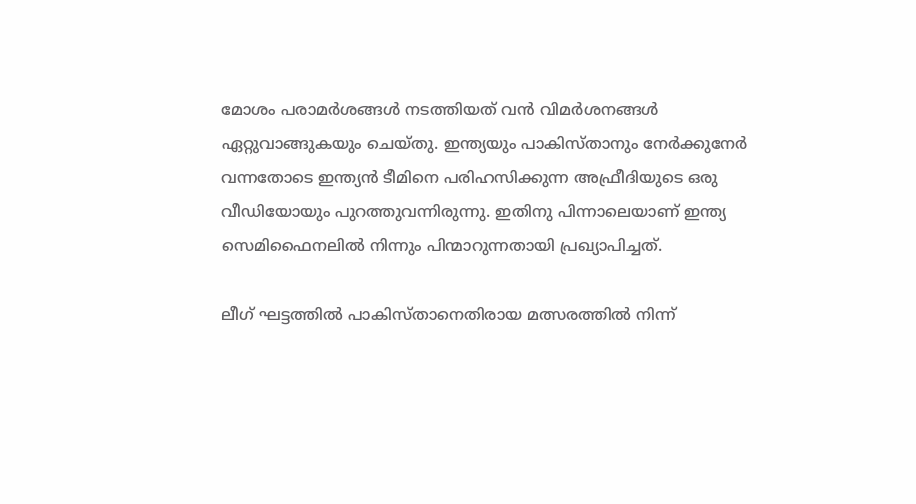മോശം പരാമര്‍ശങ്ങള്‍ നടത്തിയത് വൻ വിമർശനങ്ങൾ ഏറ്റുവാങ്ങുകയും ചെയ്തു. ഇന്ത്യയും പാകിസ്താനും നേര്‍ക്കുനേര്‍ വന്നതോടെ ഇന്ത്യന്‍ ടീമിനെ പരിഹസിക്കുന്ന അഫ്രീദിയുടെ ഒരു വീഡിയോയും പുറത്തുവന്നിരുന്നു. ഇതിനു പിന്നാലെയാണ് ഇന്ത്യ സെമിഫൈനലില്‍ നിന്നും പിന്മാറുന്നതായി പ്രഖ്യാപിച്ചത്.

ലീഗ് ഘട്ടത്തില്‍ പാകിസ്താനെതിരായ മത്സരത്തില്‍ നിന്ന്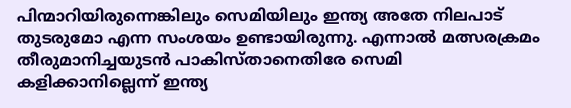പിന്മാറിയിരുന്നെങ്കിലും സെമിയിലും ഇന്ത്യ അതേ നിലപാട് തുടരുമോ എന്ന സംശയം ഉണ്ടായിരുന്നു. എന്നാല്‍ മത്സരക്രമം തീരുമാനിച്ചയുടന്‍ പാകിസ്താനെതിരേ സെമി കളിക്കാനില്ലെന്ന് ഇന്ത്യ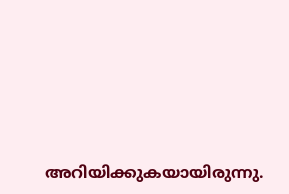അറിയിക്കുകയായിരുന്നു.